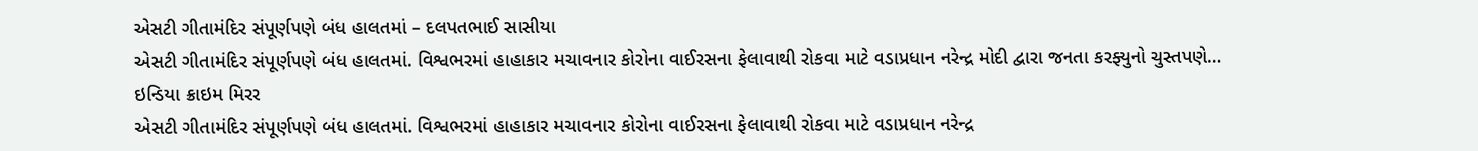એસટી ગીતામંદિર સંપૂર્ણપણે બંધ હાલતમાં – દલપતભાઈ સાસીયા
એસટી ગીતામંદિર સંપૂર્ણપણે બંધ હાલતમાં. વિશ્વભરમાં હાહાકાર મચાવનાર કોરોના વાઈરસના ફેલાવાથી રોકવા માટે વડાપ્રધાન નરેન્દ્ર મોદી દ્વારા જનતા કરફ્યુનો ચુસ્તપણે…
ઇન્ડિયા ક્રાઇમ મિરર
એસટી ગીતામંદિર સંપૂર્ણપણે બંધ હાલતમાં. વિશ્વભરમાં હાહાકાર મચાવનાર કોરોના વાઈરસના ફેલાવાથી રોકવા માટે વડાપ્રધાન નરેન્દ્ર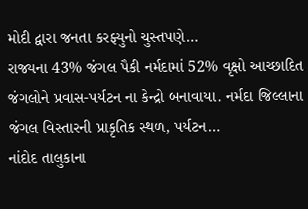મોદી દ્વારા જનતા કરફ્યુનો ચુસ્તપણે…
રાજ્યના 43% જંગલ પૈકી નર્મદામાં 52% વૃક્ષો આચ્છાદિત જંગલોને પ્રવાસ-પર્યટન ના કેન્દ્રો બનાવાયા. નર્મદા જિલ્લાના જંગલ વિસ્તારની પ્રાકૃતિક સ્થળ, પર્યટન…
નાંદોદ તાલુકાના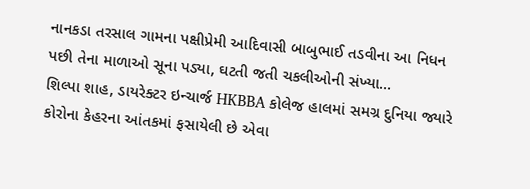નાનકડા તરસાલ ગામના પક્ષીપ્રેમી આદિવાસી બાબુભાઈ તડવીના આ નિધન પછી તેના માળાઓ સૂના પડ્યા, ઘટતી જતી ચકલીઓની સંખ્યા…
શિલ્પા શાહ, ડાયરેક્ટર ઇન્ચાર્જ HKBBA કોલેજ હાલમાં સમગ્ર દુનિયા જ્યારે કોરોના કેહરના આંતકમાં ફસાયેલી છે એવા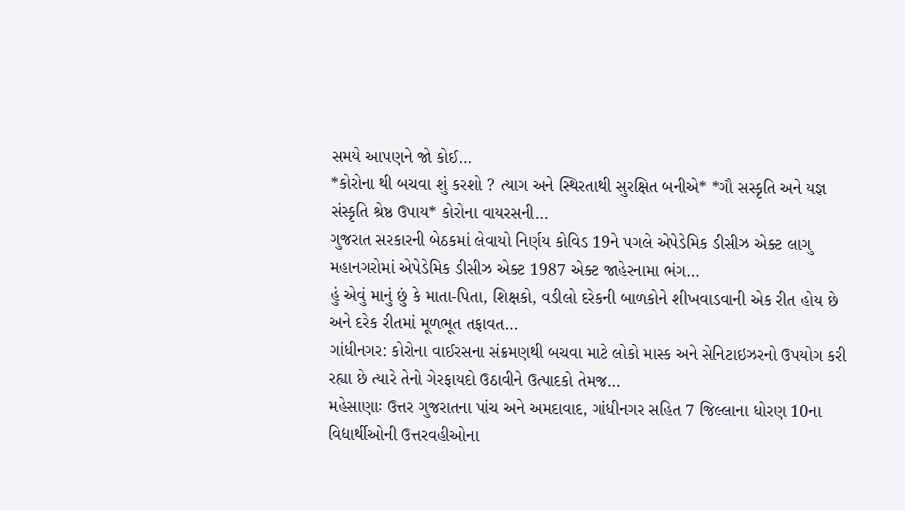સમયે આપણને જો કોઈ…
*કોરોના થી બચવા શું કરશો ? ત્યાગ અને સ્થિરતાથી સુરક્ષિત બનીએ* *ગૌ સસ્કૃતિ અને યજ્ઞ સંસ્કૃતિ શ્રેષ્ઠ ઉપાય* કોરોના વાયરસની…
ગુજરાત સરકારની બેઠકમાં લેવાયો નિર્ણય કોવિડ 19ને પગલે એપેડેમિક ડીસીઝ એક્ટ લાગુ મહાનગરોમાં એપેડેમિક ડીસીઝ એક્ટ 1987 એક્ટ જાહેરનામા ભંગ…
હું એવું માનું છું કે માતા-પિતા, શિક્ષકો, વડીલો દરેકની બાળકોને શીખવાડવાની એક રીત હોય છે અને દરેક રીતમાં મૂળભૂત તફાવત…
ગાંધીનગર: કોરોના વાઈરસના સંક્રમણથી બચવા માટે લોકો માસ્ક અને સેનિટાઇઝરનો ઉપયોગ કરી રહ્યા છે ત્યારે તેનો ગેરફાયદો ઉઠાવીને ઉત્પાદકો તેમજ…
મહેસાણાઃ ઉત્તર ગુજરાતના પાંચ અને અમદાવાદ, ગાંધીનગર સહિત 7 જિલ્લાના ધોરણ 10ના વિદ્યાર્થીઓની ઉત્તરવહીઓના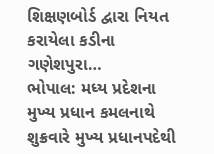શિક્ષણબોર્ડ દ્વારા નિયત કરાયેલા કડીના ગણેશપુરા…
ભોપાલ: મધ્ય પ્રદેશના મુખ્ય પ્રધાન કમલનાથે શુક્રવારે મુખ્ય પ્રધાનપદેથી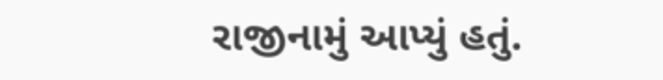રાજીનામું આપ્યું હતું.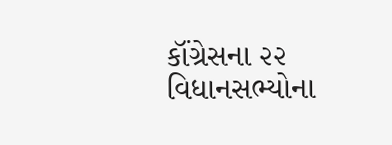કૉંગ્રેસના ૨૨ વિધાનસભ્યોના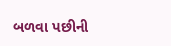બળવા પછીની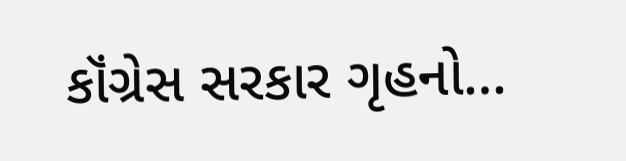કૉંગ્રેસ સરકાર ગૃહનો…